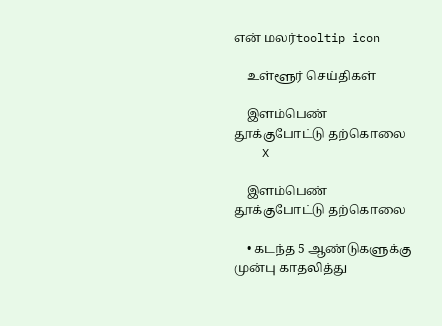என் மலர்tooltip icon

    உள்ளூர் செய்திகள்

    இளம்பெண் தூக்குபோட்டு தற்கொலை
    X

    இளம்பெண் தூக்குபோட்டு தற்கொலை

    • கடந்த 5 ஆண்டுகளுக்கு முன்பு காதலித்து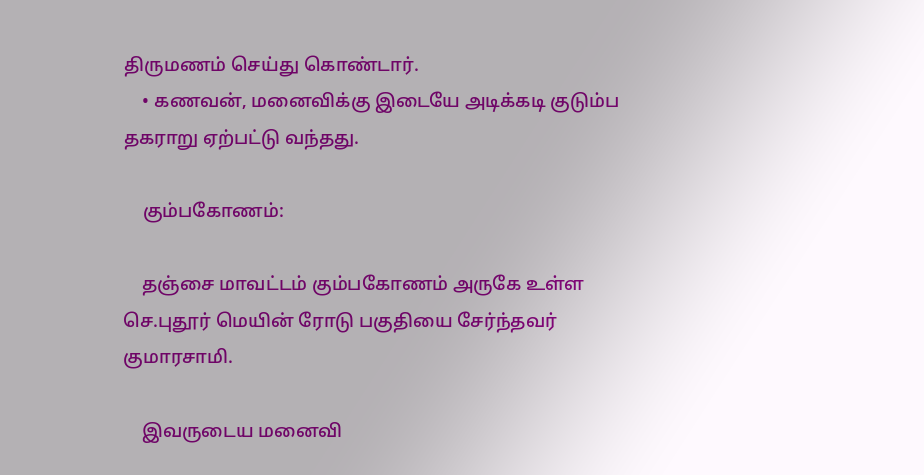திருமணம் செய்து கொண்டார்.
    • கணவன், மனைவிக்கு இடையே அடிக்கடி குடும்ப தகராறு ஏற்பட்டு வந்தது.

    கும்பகோணம்:

    தஞ்சை மாவட்டம் கும்பகோணம் அருகே உள்ள செ.புதூர் மெயின் ரோடு பகுதியை சேர்ந்தவர் குமாரசாமி.

    இவருடைய மனைவி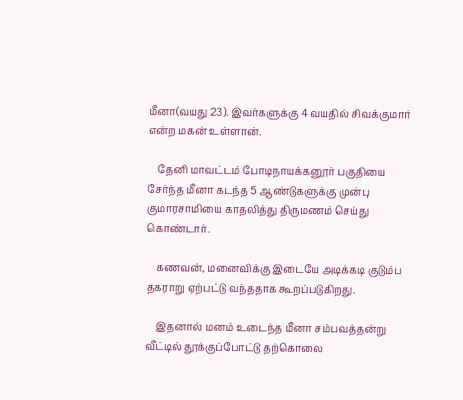மீனா(வயது 23). இவர்களுக்கு 4 வயதில் சிவக்குமார் என்ற மகன் உள்ளான்.

    தேனி மாவட்டம் போடிநாயக்கனூர் பகுதியை சேர்ந்த மீனா கடந்த 5 ஆண்டுகளுக்கு முன்பு குமாரசாமியை காதலித்து திருமணம் செய்து கொண்டார்.

    கணவன், மனைவிக்கு இடையே அடிக்கடி குடும்ப தகராறு ஏற்பட்டு வந்ததாக கூறப்படுகிறது.

    இதனால் மனம் உடைந்த மீனா சம்பவத்தன்று வீட்டில் தூக்குப்போட்டு தற்கொலை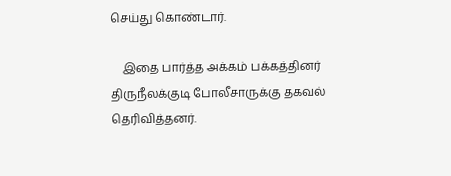செய்து கொண்டார்.

    இதை பார்த்த அக்கம் பக்கத்தினர் திருநீலக்குடி போலீசாருக்கு தகவல் தெரிவித்தனர்.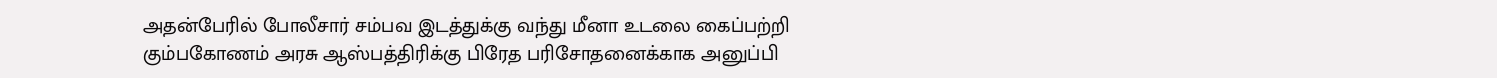அதன்பேரில் போலீசார் சம்பவ இடத்துக்கு வந்து மீனா உடலை கைப்பற்றி கும்பகோணம் அரசு ஆஸ்பத்திரிக்கு பிரேத பரிசோதனைக்காக அனுப்பி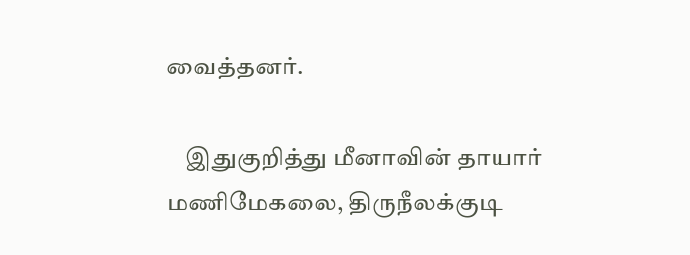வைத்தனர்.

    இதுகுறித்து மீனாவின் தாயார் மணிமேகலை, திருநீலக்குடி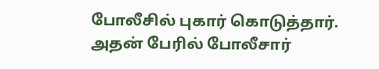போலீசில் புகார் கொடுத்தார். அதன் பேரில் போலீசார்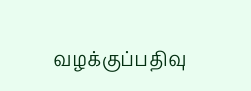வழக்குப்பதிவு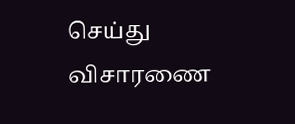செய்து விசாரணை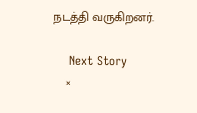நடத்தி வருகிறனர்.

    Next Story
    ×